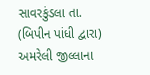સાવરકુંડલા તા.
(બિપીન પાંધી દ્વારા)
અમરેલી જીલ્લાના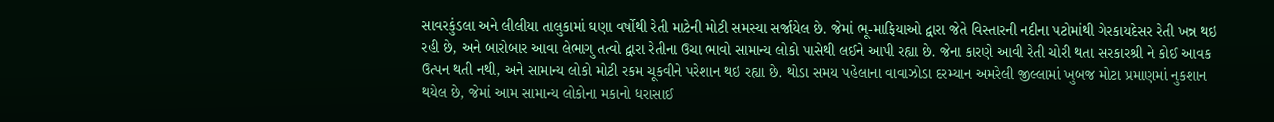સાવરકુંડલા અને લીલીયા તાલુકામાં ઘણા વર્ષોથી રેતી માટેની મોટી સમસ્યા સર્જાયેલ છે. જેમાં ભૂ-માફિયાઓ દ્વારા જેતે વિસ્તારની નદીના પટોમાંથી ગેરકાયદેસર રેતી ખન્ન થઇ રહી છે, અને બારોબાર આવા લેભાગુ તત્વો દ્વારા રેતીના ઉચા ભાવો સામાન્ય લોકો પાસેથી લઈને આપી રહ્યા છે. જેના કારણે આવી રેતી ચોરી થતા સરકારશ્રી ને કોઈ આવક ઉત્પન થતી નથી, અને સામાન્ય લોકો મોટી રકમ ચૂકવીને પરેશાન થઇ રહ્યા છે. થોડા સમય પહેલાના વાવાઝોડા દરમ્યાન અમરેલી જીલ્લામાં ખુબજ મોટા પ્રમાણમાં નુકશાન થયેલ છે, જેમાં આમ સામાન્ય લોકોના મકાનો ધરાસાઈ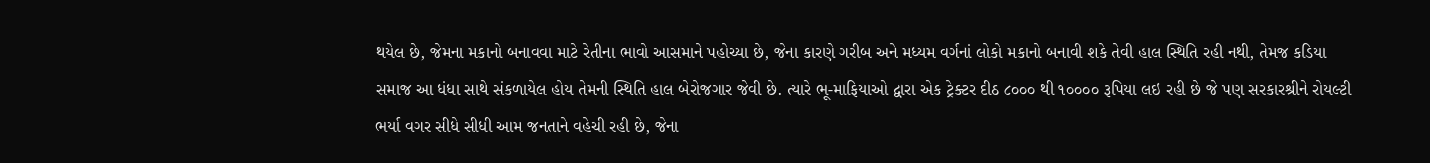થયેલ છે, જેમના મકાનો બનાવવા માટે રેતીના ભાવો આસમાને પહોચ્યા છે, જેના કારણે ગરીબ અને મધ્યમ વર્ગનાં લોકો મકાનો બનાવી શકે તેવી હાલ સ્થિતિ રહી નથી, તેમજ કડિયા સમાજ આ ધંધા સાથે સંકળાયેલ હોય તેમની સ્થિતિ હાલ બેરોજગાર જેવી છે. ત્યારે ભૂ-માફિયાઓ દ્વારા એક ટ્રેક્ટર દીઠ ૮૦૦૦ થી ૧૦૦૦૦ રૂપિયા લઇ રહી છે જે પણ સરકારશ્રીને રોયલ્ટી ભર્યા વગર સીધે સીધી આમ જનતાને વહેચી રહી છે, જેના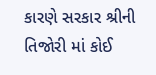કારણે સરકાર શ્રીની તિજોરી માં કોઈ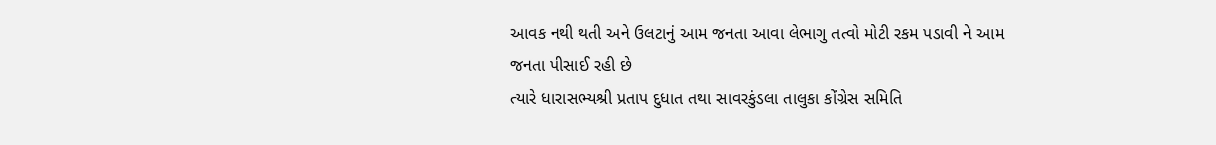આવક નથી થતી અને ઉલટાનું આમ જનતા આવા લેભાગુ તત્વો મોટી રકમ પડાવી ને આમ જનતા પીસાઈ રહી છે
ત્યારે ધારાસભ્યશ્રી પ્રતાપ દુધાત તથા સાવરકુંડલા તાલુકા કોંગ્રેસ સમિતિ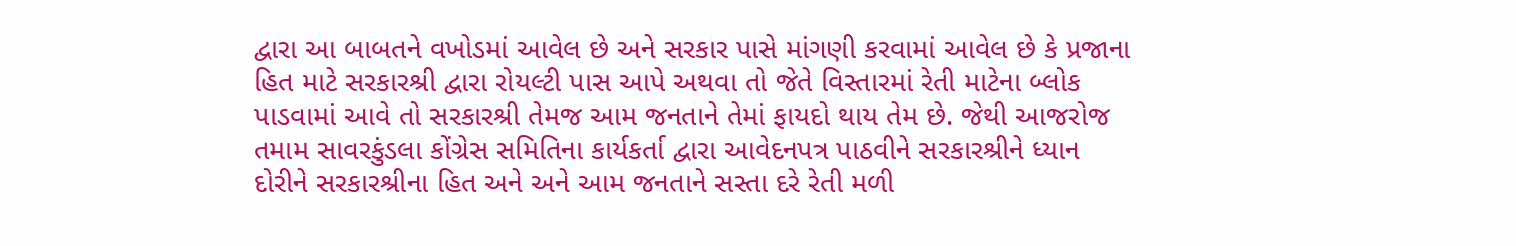દ્વારા આ બાબતને વખોડમાં આવેલ છે અને સરકાર પાસે માંગણી કરવામાં આવેલ છે કે પ્રજાના હિત માટે સરકારશ્રી દ્વારા રોયલ્ટી પાસ આપે અથવા તો જેતે વિસ્તારમાં રેતી માટેના બ્લોક પાડવામાં આવે તો સરકારશ્રી તેમજ આમ જનતાને તેમાં ફાયદો થાય તેમ છે. જેથી આજરોજ તમામ સાવરકુંડલા કોંગ્રેસ સમિતિના કાર્યકર્તા દ્વારા આવેદનપત્ર પાઠવીને સરકારશ્રીને ધ્યાન દોરીને સરકારશ્રીના હિત અને અને આમ જનતાને સસ્તા દરે રેતી મળી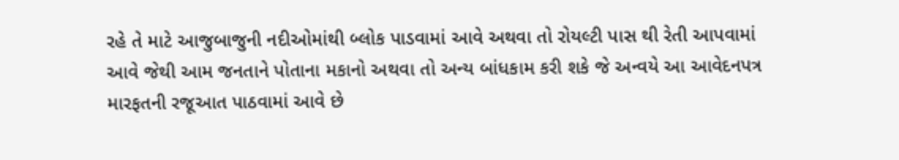રહે તે માટે આજુબાજુની નદીઓમાંથી બ્લોક પાડવામાં આવે અથવા તો રોયલ્ટી પાસ થી રેતી આપવામાં આવે જેથી આમ જનતાને પોતાના મકાનો અથવા તો અન્ય બાંધકામ કરી શકે જે અન્વયે આ આવેદનપત્ર મારફતની રજૂઆત પાઠવામાં આવે છે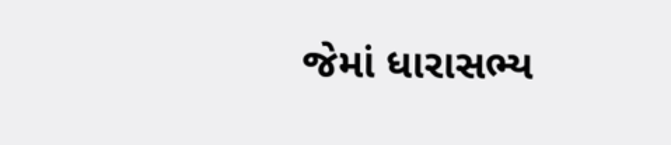જેમાં ધારાસભ્ય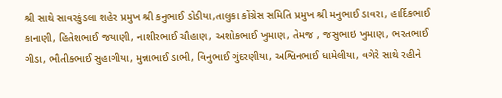શ્રી સાથે સાવરકુંડલા શહેર પ્રમુખ શ્રી કનુભાઈ ડોડીયા,તાલુકા કોંગ્રેસ સમિતિ પ્રમુખ શ્રી મનુભાઈ ડાવરા, હાર્દિકભાઈ કાનાણી, હિતેશભાઈ જયાણી, નાશીરભાઈ ચૌહાણ, અશોકભાઈ ખુમાણ, તેમજ , જસુભાઇ ખુમાણ, ભરતભાઈ ગીડા, ભૌતીક્ભાઈ સુહાગીયા, મુન્નાભાઈ ડાભી, વિનુભાઈ ગુંદરણીયા, અશ્વિનભાઈ ધામેલીયા, વગેરે સાથે રહીને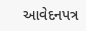આવેદનપત્ર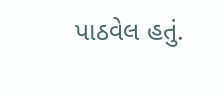પાઠવેલ હતું.